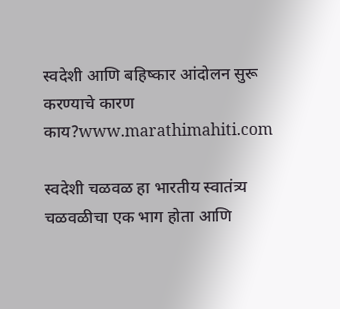स्वदेशी आणि बहिष्कार आंदोलन सुरू करण्याचे कारण काय?www.marathimahiti.com

स्वदेशी चळवळ हा भारतीय स्वातंत्र्य चळवळीचा एक भाग होता आणि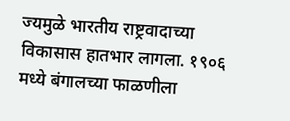ज्यमुळे भारतीय राष्ट्रवादाच्या विकासास हातभार लागला. १९०६ मध्ये बंगालच्या फाळणीला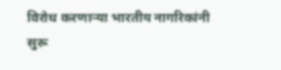विरोध करणाऱ्या भारतीय नागरिकांनी सुरू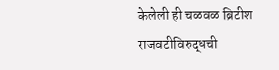केलेली ही चळवळ ब्रिटीश राजवटीविरुद्धची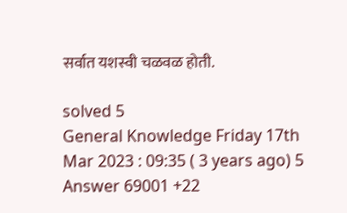सर्वात यशस्वी चळवळ होती.

solved 5
General Knowledge Friday 17th Mar 2023 : 09:35 ( 3 years ago) 5 Answer 69001 +22